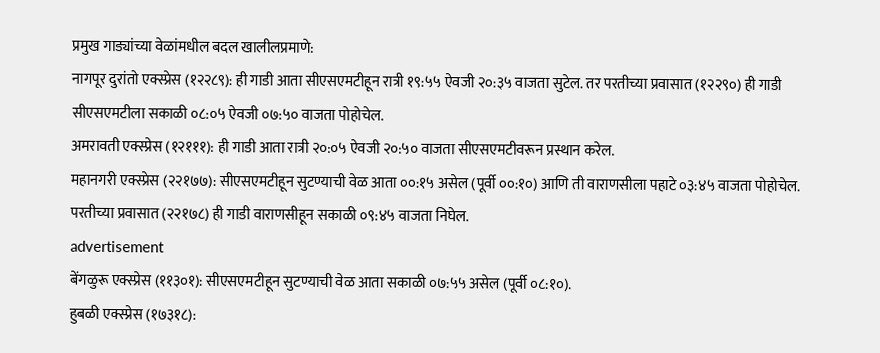प्रमुख गाड्यांच्या वेळांमधील बदल खालीलप्रमाणे:
नागपूर दुरांतो एक्स्प्रेस (१२२८९): ही गाडी आता सीएसएमटीहून रात्री १९:५५ ऐवजी २०:३५ वाजता सुटेल. तर परतीच्या प्रवासात (१२२९०) ही गाडी सीएसएमटीला सकाळी ०८:०५ ऐवजी ०७:५० वाजता पोहोचेल.
अमरावती एक्स्प्रेस (१२१११): ही गाडी आता रात्री २०:०५ ऐवजी २०:५० वाजता सीएसएमटीवरून प्रस्थान करेल.
महानगरी एक्स्प्रेस (२२१७७): सीएसएमटीहून सुटण्याची वेळ आता ००:१५ असेल (पूर्वी ००:१०) आणि ती वाराणसीला पहाटे ०३:४५ वाजता पोहोचेल. परतीच्या प्रवासात (२२१७८) ही गाडी वाराणसीहून सकाळी ०९:४५ वाजता निघेल.
advertisement
बेंगळुरू एक्स्प्रेस (११३०१): सीएसएमटीहून सुटण्याची वेळ आता सकाळी ०७:५५ असेल (पूर्वी ०८:१०).
हुबळी एक्स्प्रेस (१७३१८):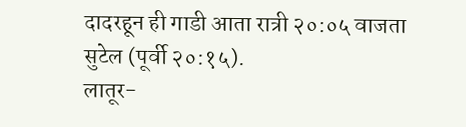दादरहून ही गाडी आता रात्री २०:०५ वाजता सुटेल (पूर्वी २०:१५).
लातूर-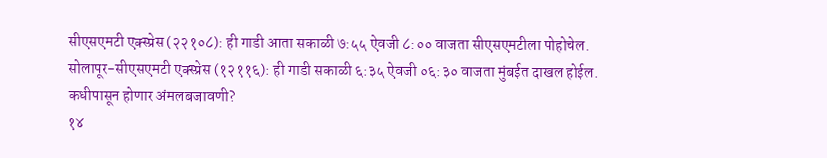सीएसएमटी एक्स्प्रेस (२२१०८): ही गाडी आता सकाळी ७:५५ ऐवजी ८:०० वाजता सीएसएमटीला पोहोचेल.
सोलापूर-सीएसएमटी एक्स्प्रेस (१२११६): ही गाडी सकाळी ६:३५ ऐवजी ०६:३० वाजता मुंबईत दाखल होईल.
कधीपासून होणार अंमलबजावणी?
१४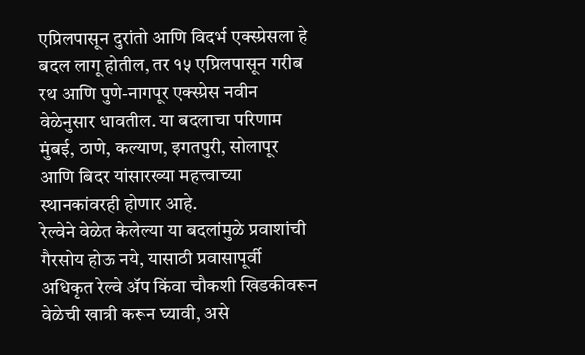एप्रिलपासून दुरांतो आणि विदर्भ एक्स्प्रेसला हे बदल लागू होतील, तर १५ एप्रिलपासून गरीब रथ आणि पुणे-नागपूर एक्स्प्रेस नवीन वेळेनुसार धावतील. या बदलाचा परिणाम मुंबई, ठाणे, कल्याण, इगतपुरी, सोलापूर आणि बिदर यांसारख्या महत्त्वाच्या स्थानकांवरही होणार आहे.
रेल्वेने वेळेत केलेल्या या बदलांमुळे प्रवाशांची गैरसोय होऊ नये, यासाठी प्रवासापूर्वी अधिकृत रेल्वे ॲप किंवा चौकशी खिडकीवरून वेळेची खात्री करून घ्यावी, असे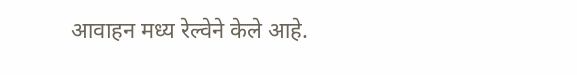आवाहन मध्य रेल्वेने केले आहे.